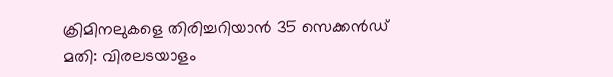ക്രിമിനലുകളെ തിരിച്ചറിയാൻ 35 സെക്കൻഡ് മതി: വിരലടയാളം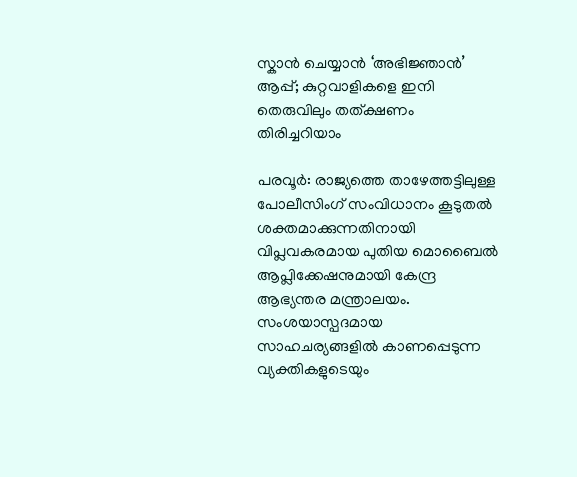സ്കാൻ ചെയ്യാൻ ‘അഭിജ്ഞാൻ’ ആപ്പ്; കുറ്റവാളികളെ ഇനി തെരുവിലും തത്ക്ഷണം തിരിച്ചറിയാം

പരവൂർ: രാജ്യത്തെ താഴേത്തട്ടിലുള്ള പോലീസിംഗ് സംവിധാനം കൂടുതൽ ശക്തമാക്കുന്നതിനായി വിപ്ലവകരമായ പുതിയ മൊബൈൽ ആപ്ലിക്കേഷനുമായി കേന്ദ്ര ആഭ്യന്തര മന്ത്രാലയം. സംശയാസ്പദമായ സാഹചര്യങ്ങളിൽ കാണപ്പെടുന്ന വ്യക്തികളുടെയും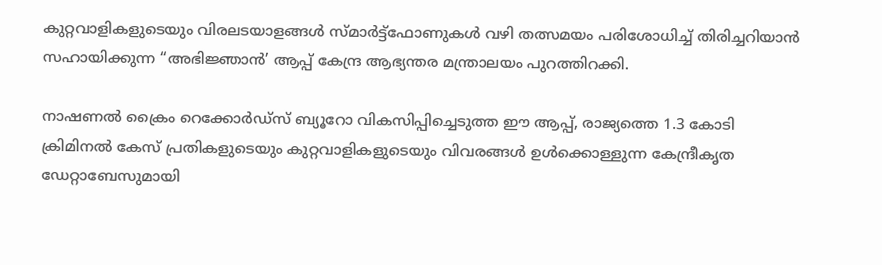കുറ്റവാളികളുടെയും വിരലടയാളങ്ങൾ സ്മാർട്ട്‌ഫോണുകൾ വഴി തത്സമയം പരിശോധിച്ച് തിരിച്ചറിയാൻ സഹായിക്കുന്ന “അഭിജ്ഞാൻ’ ആപ്പ് കേന്ദ്ര ആഭ്യന്തര മന്ത്രാലയം പുറത്തിറക്കി.

നാഷണൽ ക്രൈം റെക്കോർഡ്സ് ബ്യൂറോ വികസിപ്പിച്ചെടുത്ത ഈ ആപ്പ്, രാജ്യത്തെ 1.3 കോടി ക്രിമിനൽ കേസ് പ്രതികളുടെയും കുറ്റവാളികളുടെയും വിവരങ്ങൾ ഉൾക്കൊള്ളുന്ന കേന്ദ്രീകൃത ഡേറ്റാബേസുമായി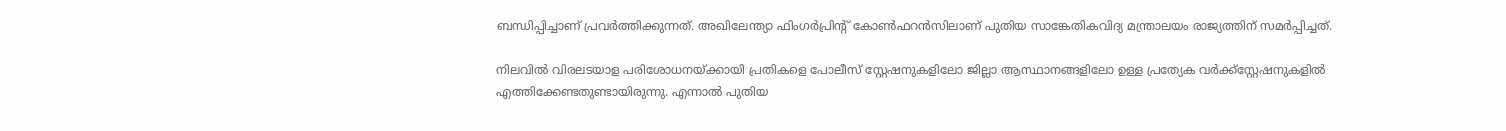ബന്ധിപ്പിച്ചാണ് പ്രവർത്തിക്കുന്നത്. അഖിലേന്ത്യാ ഫിംഗർപ്രിന്‍റ് കോൺഫറൻസിലാണ് പുതിയ സാങ്കേതികവിദ്യ മന്ത്രാലയം രാജ്യത്തിന് സമർപ്പിച്ചത്.

നിലവിൽ വിരലടയാള പരിശോധനയ്ക്കായി പ്രതികളെ പോലീസ് സ്റ്റേഷനുകളിലോ ജില്ലാ ആസ്ഥാനങ്ങളിലോ ഉള്ള പ്രത്യേക വർക്ക്സ്റ്റേഷനുകളിൽ എത്തിക്കേണ്ടതുണ്ടായിരുന്നു. എന്നാൽ പുതിയ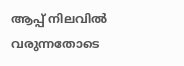ആപ്പ് നിലവിൽ വരുന്നതോടെ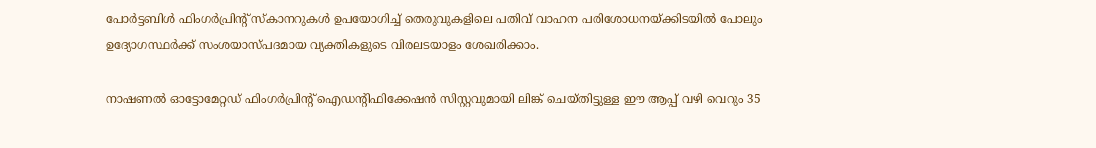പോർട്ടബിൾ ഫിംഗർപ്രിന്‍റ് സ്കാനറുകൾ ഉപയോഗിച്ച് തെരുവുകളിലെ പതിവ് വാഹന പരിശോധനയ്ക്കിടയിൽ പോലും ഉദ്യോഗസ്ഥർക്ക് സംശയാസ്പദമായ വ്യക്തികളുടെ വിരലടയാളം ശേഖരിക്കാം.

നാഷണൽ ഓട്ടോമേറ്റഡ് ഫിംഗർപ്രിന്‍റ് ഐഡന്‍റിഫിക്കേഷൻ സിസ്റ്റവുമായി ലിങ്ക് ചെയ്തിട്ടുള്ള ഈ ആപ്പ് വഴി വെറും 35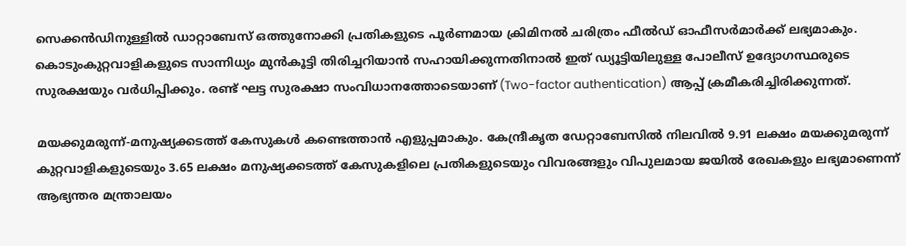സെക്കൻഡിനുള്ളിൽ ഡാറ്റാബേസ് ഒത്തുനോക്കി പ്രതികളുടെ പൂർണമായ ക്രിമിനൽ ചരിത്രം ഫീൽഡ് ഓഫീസർമാർക്ക് ലഭ്യമാകും. കൊടുംകുറ്റവാളികളുടെ സാന്നിധ്യം മുൻകൂട്ടി തിരിച്ചറിയാൻ സഹായിക്കുന്നതിനാൽ ഇത് ഡ്യൂട്ടിയിലുള്ള പോലീസ് ഉദ്യോഗസ്ഥരുടെ സുരക്ഷയും വർധിപ്പിക്കും. രണ്ട് ഘട്ട സുരക്ഷാ സംവിധാനത്തോടെയാണ് (Two-factor authentication) ആപ്പ് ക്രമീകരിച്ചിരിക്കുന്നത്.

മയക്കുമരുന്ന്-മനുഷ്യക്കടത്ത് കേസുകൾ കണ്ടെത്താൻ എളുപ്പമാകും. കേന്ദ്രീകൃത ഡേറ്റാബേസിൽ നിലവിൽ 9.91 ലക്ഷം മയക്കുമരുന്ന് കുറ്റവാളികളുടെയും 3.65 ലക്ഷം മനുഷ്യക്കടത്ത് കേസുകളിലെ പ്രതികളുടെയും വിവരങ്ങളും വിപുലമായ ജയിൽ രേഖകളും ലഭ്യമാണെന്ന് ആഭ്യന്തര മന്ത്രാലയം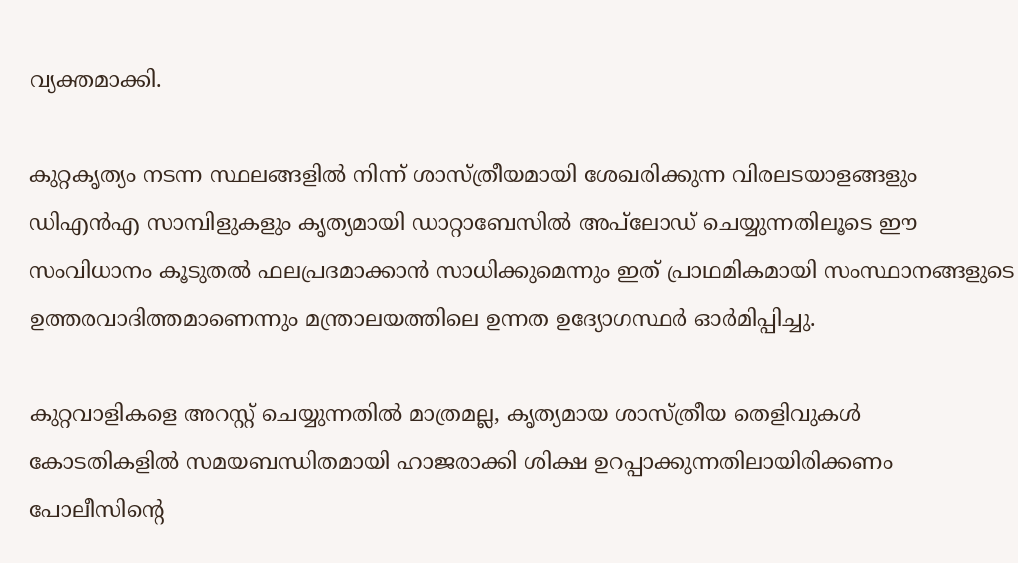വ്യക്തമാക്കി.

കുറ്റകൃത്യം നടന്ന സ്ഥലങ്ങളിൽ നിന്ന് ശാസ്ത്രീയമായി ശേഖരിക്കുന്ന വിരലടയാളങ്ങളും ഡിഎൻഎ സാമ്പിളുകളും കൃത്യമായി ഡാറ്റാബേസിൽ അപ്‌ലോഡ് ചെയ്യുന്നതിലൂടെ ഈ സംവിധാനം കൂടുതൽ ഫലപ്രദമാക്കാൻ സാധിക്കുമെന്നും ഇത് പ്രാഥമികമായി സംസ്ഥാനങ്ങളുടെ ഉത്തരവാദിത്തമാണെന്നും മന്ത്രാലയത്തിലെ ഉന്നത ഉദ്യോഗസ്ഥർ ഓർമിപ്പിച്ചു.

കുറ്റവാളികളെ അറസ്റ്റ് ചെയ്യുന്നതിൽ മാത്രമല്ല, കൃത്യമായ ശാസ്ത്രീയ തെളിവുകൾ കോടതികളിൽ സമയബന്ധിതമായി ഹാജരാക്കി ശിക്ഷ ഉറപ്പാക്കുന്നതിലായിരിക്കണം പോലീസിന്‍റെ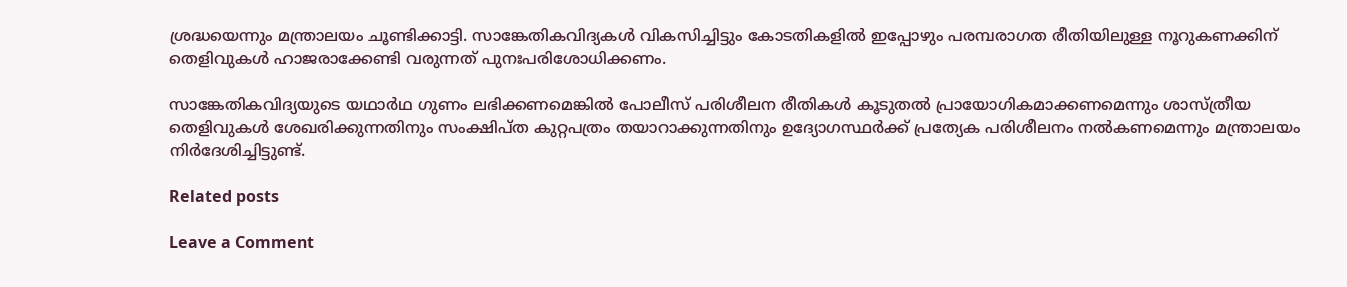ശ്രദ്ധയെന്നും മന്ത്രാലയം ചൂണ്ടിക്കാട്ടി. സാങ്കേതികവിദ്യകൾ വികസിച്ചിട്ടും കോടതികളിൽ ഇപ്പോഴും പരമ്പരാഗത രീതിയിലുള്ള നൂറുകണക്കിന് തെളിവുകൾ ഹാജരാക്കേണ്ടി വരുന്നത് പുനഃപരിശോധിക്കണം.

സാങ്കേതികവിദ്യയുടെ യഥാർഥ ഗുണം ലഭിക്കണമെങ്കിൽ പോലീസ് പരിശീലന രീതികൾ കൂടുതൽ പ്രായോഗികമാക്കണമെന്നും ശാസ്ത്രീയ തെളിവുകൾ ശേഖരിക്കുന്നതിനും സംക്ഷിപ്ത കുറ്റപത്രം തയാറാക്കുന്നതിനും ഉദ്യോഗസ്ഥർക്ക് പ്രത്യേക പരിശീലനം നൽകണമെന്നും മന്ത്രാലയം നിർദേശിച്ചിട്ടുണ്ട്.

Related posts

Leave a Comment